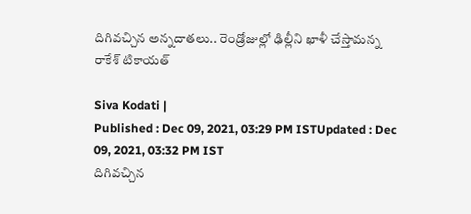దిగివచ్చిన అన్నదాతలు.. రెండ్రోజుల్లో ఢిల్లీని ఖాళీ చేస్తామన్న రాకేశ్ టికాయత్

Siva Kodati |
Published : Dec 09, 2021, 03:29 PM ISTUpdated : Dec 09, 2021, 03:32 PM IST
దిగివచ్చిన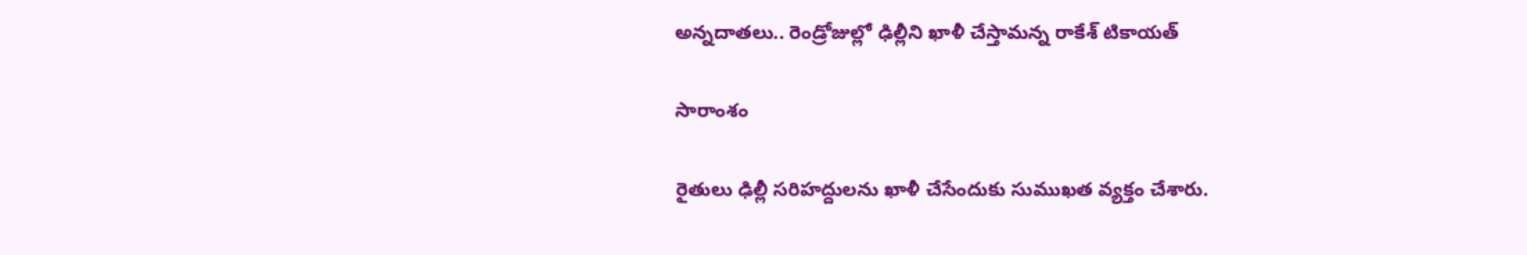అన్నదాతలు.. రెండ్రోజుల్లో ఢిల్లీని ఖాళీ చేస్తామన్న రాకేశ్ టికాయత్

సారాంశం

రైతులు ఢిల్లీ సరిహద్దులను ఖాళీ చేసేందుకు సుముఖత వ్యక్తం చేశారు.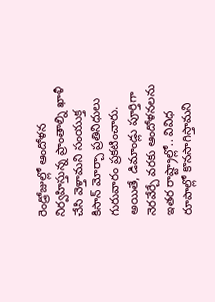రెండ్రోజుల్లో ఆందోళన నిర్వహిస్తున్న ప్రాంతాల్ని ఖాళీ చేసి వెళ్తామని సంయుక్త కిసాన్‌ మోర్చా ప్రతినిధులు గురువారం ప్రకటించారు. అయితే, డిమాండ్లు పూర్తిగా నెరవేర్చే వరకు ఆందోళనలను ఇతర రాష్ట్రాల్లో.. వివిధ రూపాల్లో కొనసాగిస్తామని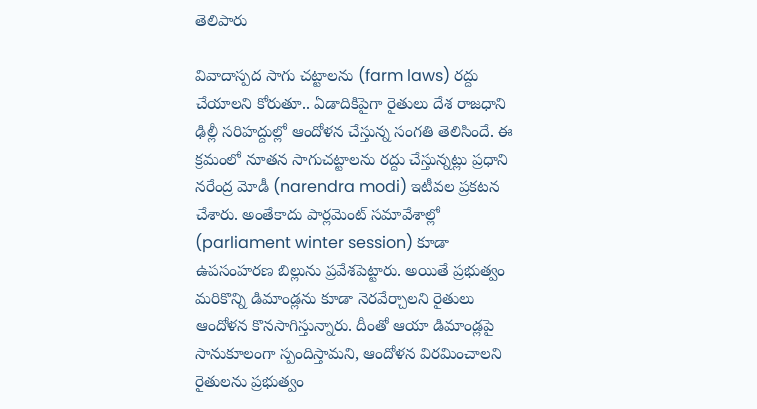తెలిపారు

వివాదాస్పద సాగు చట్టాలను (farm laws) రద్దు చేయాలని కోరుతూ.. ఏడాదికిపైగా రైతులు దేశ రాజధాని ఢిల్లీ సరిహద్దుల్లో ఆందోళన చేస్తున్న సంగతి తెలిసిందే. ఈ క్రమంలో నూతన సాగుచట్టాలను రద్దు చేస్తున్నట్లు ప్రధాని నరేంద్ర మోడీ (narendra modi) ఇటీవల ప్రకటన చేశారు. అంతేకాదు పార్లమెంట్ సమావేశాల్లో (parliament winter session) కూడా ఉపసంహరణ బిల్లును ప్రవేశపెట్టారు. అయితే ప్రభుత్వం మరికొన్ని డిమాండ్లను కూడా నెరవేర్చాలని రైతులు ఆందోళన కొనసాగిస్తున్నారు. దీంతో ఆయా డిమాండ్లపై సానుకూలంగా స్పందిస్తామని, ఆందోళన విరమించాలని రైతులను ప్రభుత్వం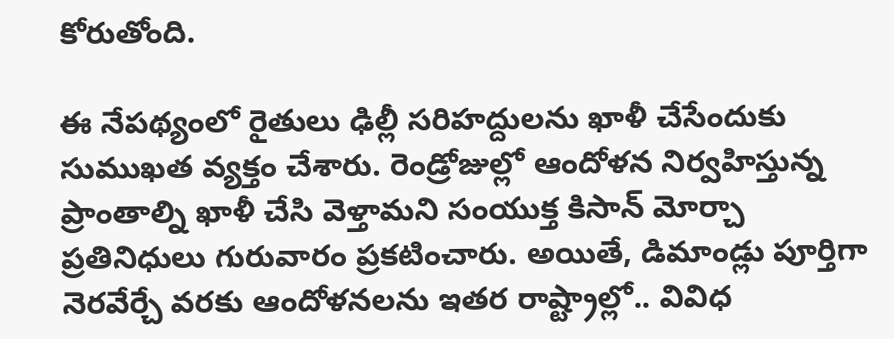కోరుతోంది.

ఈ నేపథ్యంలో రైతులు ఢిల్లీ సరిహద్దులను ఖాళీ చేసేందుకు సుముఖత వ్యక్తం చేశారు. రెండ్రోజుల్లో ఆందోళన నిర్వహిస్తున్న ప్రాంతాల్ని ఖాళీ చేసి వెళ్తామని సంయుక్త కిసాన్‌ మోర్చా ప్రతినిధులు గురువారం ప్రకటించారు. అయితే, డిమాండ్లు పూర్తిగా నెరవేర్చే వరకు ఆందోళనలను ఇతర రాష్ట్రాల్లో.. వివిధ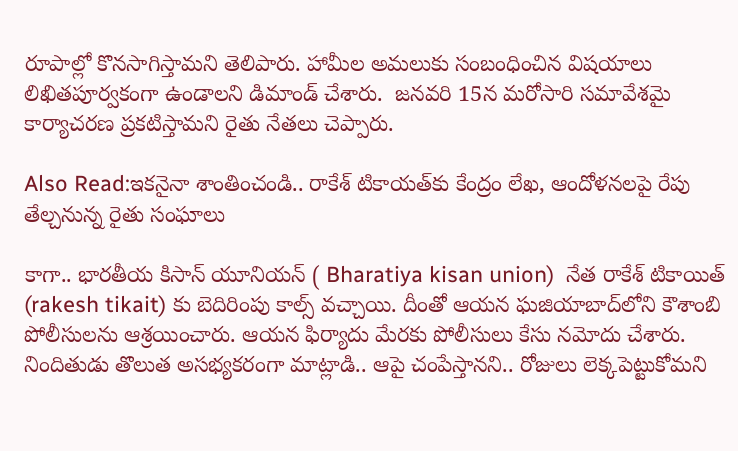రూపాల్లో కొనసాగిస్తామని తెలిపారు. హామీల అమలుకు సంబంధించిన విషయాలు లిఖితపూర్వకంగా ఉండాలని డిమాండ్ చేశారు.  జనవరి 15న మరోసారి సమావేశమై కార్యాచరణ ప్రకటిస్తామని రైతు నేతలు చెప్పారు.

Also Read:ఇకనైనా శాంతించండి.. రాకేశ్ టికాయత్‌కు కేంద్రం లేఖ, ఆందోళనలపై రేపు తేల్చనున్న రైతు సంఘాలు

కాగా.. భారతీయ కిసాన్ యూనియన్ ( Bharatiya kisan union)  నేత రాకేశ్ టికాయిత్ (rakesh tikait) కు బెదిరింపు కాల్స్ వచ్చాయి. దీంతో ఆయ‌న ఘజియాబాద్‌లోని కౌశాంబి పోలీసుల‌ను ఆశ్ర‌యించారు. ఆయ‌న ఫిర్యాదు మేర‌కు పోలీసులు కేసు నమోదు చేశారు.  నిందితుడు తొలుత అస‌భ్యక‌రంగా మాట్లాడి.. ఆపై చంపేస్తాన‌ని.. రోజులు లెక్క‌పెట్టుకోమ‌ని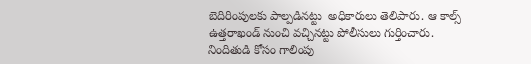బెదిరింపుల‌కు పాల్ప‌డిన‌ట్టు  అధికారులు తెలిపారు. ఆ కాల్స్ ఉత్త‌రాఖండ్ నుంచి వ‌చ్చిన‌ట్టు పోలీసులు గుర్తించారు. నిందితుడి కోసం గాలింపు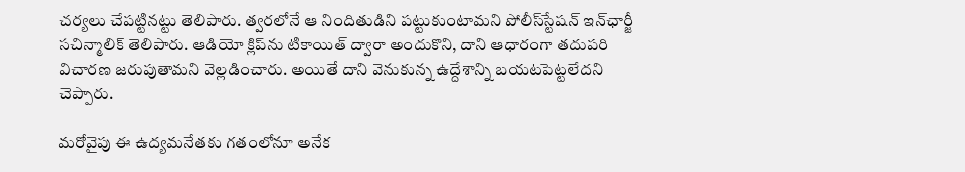చ‌ర్య‌లు చేప‌ట్టిన‌ట్టు తెలిపారు. త్వ‌ర‌లోనే ఆ నిందితుడిని ప‌ట్టుకుంటామ‌ని పోలీస్‌స్టేషన్‌ ఇన్‌ఛార్జీ సచిన్మాలిక్ తెలిపారు. ఆడియో క్లిప్‌ను టికాయిత్ ద్వారా అందుకొని, దాని ఆధారంగా తదుపరి విచారణ జరుపుతామని వెల్లడించారు. అయితే దాని వెనుకున్న ఉద్దేశాన్ని బయటపెట్టలేదని చెప్పారు.

మరోవైపు ఈ ఉద్య‌మ‌నేత‌కు గ‌తంలోనూ అనేక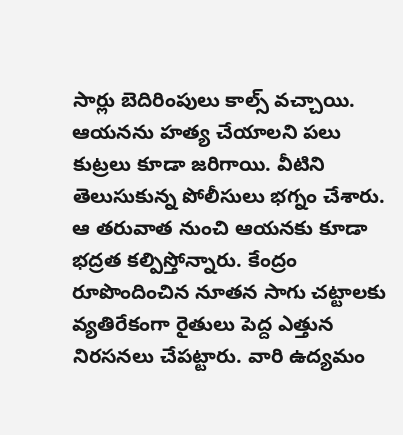సార్లు బెదిరింపులు కాల్స్ వచ్చాయి. ఆయ‌నను హత్య చేయాల‌ని ప‌లు కుట్ర‌లు కూడా జ‌రిగాయి. వీటిని తెలుసుకున్న పోలీసులు భ‌గ్నం చేశారు. ఆ త‌రువాత నుంచి ఆయ‌న‌కు కూడా భ‌ద్ర‌త క‌ల్పిస్తోన్నారు. కేంద్రం రూపొందించిన నూత‌న సాగు చ‌ట్టాల‌కు వ్య‌తిరేకంగా రైతులు పెద్ద ఎత్తున నిర‌స‌న‌లు చేప‌ట్టారు. వారి ఉద్య‌మం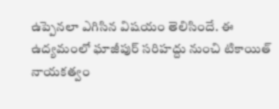ఉప్పెన‌లా ఎగిసిన విష‌యం తెలిసిందే. ఈ ఉద్య‌మంలో ఘాజీపుర్ సరిహద్దు నుంచి టికాయిత్ నాయ‌క‌త్వం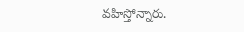వ‌హిస్తోన్నారు.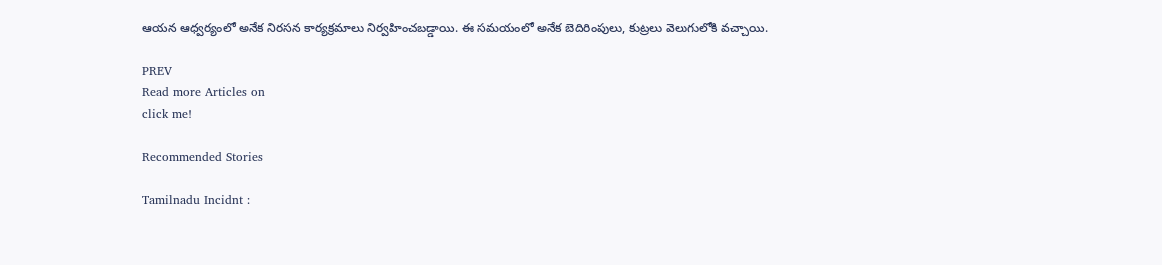ఆయ‌న ఆధ్వ‌ర్యంలో అనేక నిర‌స‌న కార్య‌క్ర‌మాలు నిర్వ‌హించ‌బ‌డ్డాయి. ఈ స‌మ‌యంలో అనేక బెదిరింపులు, కుట్ర‌లు వెలుగులోకి వ‌చ్చాయి.

PREV
Read more Articles on
click me!

Recommended Stories

Tamilnadu Incidnt :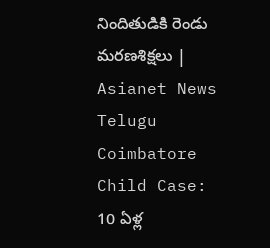నిందితుడికి రెండు మరణశిక్షలు | Asianet News Telugu
Coimbatore Child Case: 10 ఏళ్ల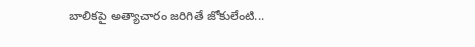బాలికపై అత్యాచారం జరిగితే జోకులేంటి...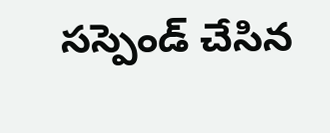సస్పెండ్ చేసిన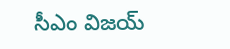సీఎం విజయ్